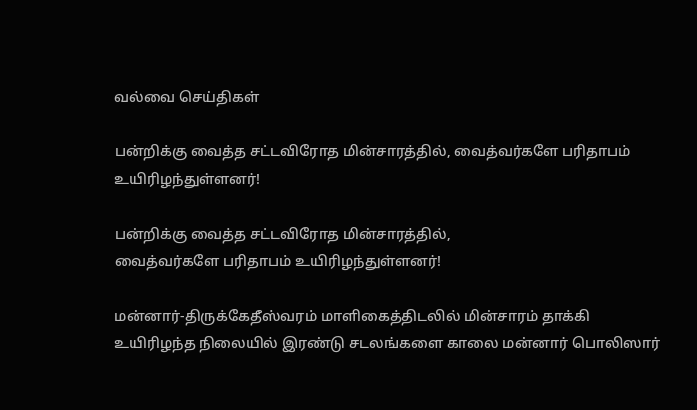வல்வை செய்திகள்

பன்றிக்கு வைத்த சட்டவிரோத மின்சாரத்தில், வைத்வர்களே பரிதாபம் உயிரிழந்துள்ளனர்!

பன்றிக்கு வைத்த சட்டவிரோத மின்சாரத்தில்,
வைத்வர்களே பரிதாபம் உயிரிழந்துள்ளனர்!

மன்னார்-திருக்கேதீஸ்வரம் மாளிகைத்திடலில் மின்சாரம் தாக்கி உயிரிழந்த நிலையில் இரண்டு சடலங்களை காலை மன்னார் பொலிஸார்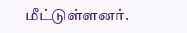மீட்டுள்ளனர்.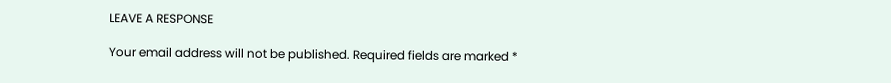LEAVE A RESPONSE

Your email address will not be published. Required fields are marked *